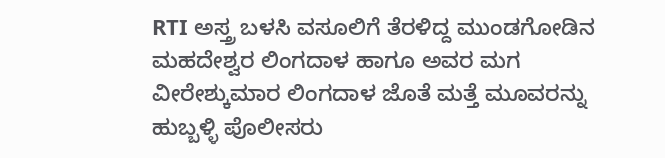RTI ಅಸ್ತ್ರ ಬಳಸಿ ವಸೂಲಿಗೆ ತೆರಳಿದ್ದ ಮುಂಡಗೋಡಿನ ಮಹದೇಶ್ವರ ಲಿಂಗದಾಳ ಹಾಗೂ ಅವರ ಮಗ ವೀರೇಶ್ಕುಮಾರ ಲಿಂಗದಾಳ ಜೊತೆ ಮತ್ತೆ ಮೂವರನ್ನು ಹುಬ್ಬಳ್ಳಿ ಪೊಲೀಸರು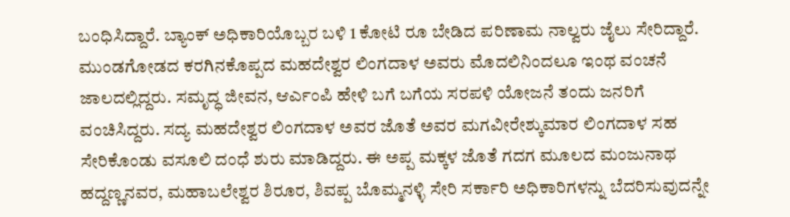ಬಂಧಿಸಿದ್ದಾರೆ. ಬ್ಯಾಂಕ್ ಅಧಿಕಾರಿಯೊಬ್ಬರ ಬಳಿ 1 ಕೋಟಿ ರೂ ಬೇಡಿದ ಪರಿಣಾಮ ನಾಲ್ವರು ಜೈಲು ಸೇರಿದ್ದಾರೆ.
ಮುಂಡಗೋಡದ ಕರಗಿನಕೊಪ್ಪದ ಮಹದೇಶ್ವರ ಲಿಂಗದಾಳ ಅವರು ಮೊದಲಿನಿಂದಲೂ ಇಂಥ ವಂಚನೆ ಜಾಲದಲ್ಲಿದ್ದರು. ಸಮೃದ್ಧ ಜೀವನ, ಆರ್ಎಂಪಿ ಹೇಳಿ ಬಗೆ ಬಗೆಯ ಸರಪಳಿ ಯೋಜನೆ ತಂದು ಜನರಿಗೆ ವಂಚಿಸಿದ್ದರು. ಸದ್ಯ ಮಹದೇಶ್ವರ ಲಿಂಗದಾಳ ಅವರ ಜೊತೆ ಅವರ ಮಗವೀರೇಶ್ಕುಮಾರ ಲಿಂಗದಾಳ ಸಹ ಸೇರಿಕೊಂಡು ವಸೂಲಿ ದಂಧೆ ಶುರು ಮಾಡಿದ್ದರು. ಈ ಅಪ್ಪ ಮಕ್ಕಳ ಜೊತೆ ಗದಗ ಮೂಲದ ಮಂಜುನಾಥ ಹದ್ದಣ್ಣನವರ, ಮಹಾಬಲೇಶ್ವರ ಶಿರೂರ, ಶಿವಪ್ಪ ಬೊಮ್ಮನಳ್ಳಿ ಸೇರಿ ಸರ್ಕಾರಿ ಅಧಿಕಾರಿಗಳನ್ನು ಬೆದರಿಸುವುದನ್ನೇ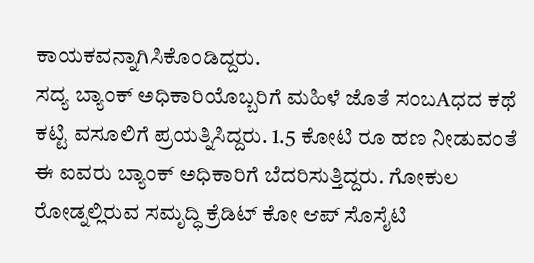ಕಾಯಕವನ್ನಾಗಿಸಿಕೊಂಡಿದ್ದರು.
ಸದ್ಯ ಬ್ಯಾಂಕ್ ಅಧಿಕಾರಿಯೊಬ್ಬರಿಗೆ ಮಹಿಳೆ ಜೊತೆ ಸಂಬAಧದ ಕಥೆ ಕಟ್ಟಿ ವಸೂಲಿಗೆ ಪ್ರಯತ್ನಿಸಿದ್ದರು. 1.5 ಕೋಟಿ ರೂ ಹಣ ನೀಡುವಂತೆ ಈ ಐವರು ಬ್ಯಾಂಕ್ ಅಧಿಕಾರಿಗೆ ಬೆದರಿಸುತ್ತಿದ್ದರು. ಗೋಕುಲ ರೋಡ್ನಲ್ಲಿರುವ ಸಮೃದ್ಧಿ ಕ್ರೆಡಿಟ್ ಕೋ ಆಪ್ ಸೊಸೈಟಿ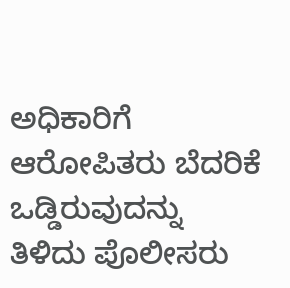ಅಧಿಕಾರಿಗೆ ಆರೋಪಿತರು ಬೆದರಿಕೆ ಒಡ್ಡಿರುವುದನ್ನು ತಿಳಿದು ಪೊಲೀಸರು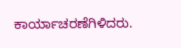ಕಾರ್ಯಾಚರಣೆಗಿಳಿದರು.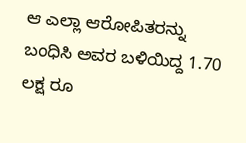ಆ ಎಲ್ಲಾ ಆರೋಪಿತರನ್ನು ಬಂಧಿಸಿ ಅವರ ಬಳಿಯಿದ್ದ 1.70 ಲಕ್ಷ ರೂ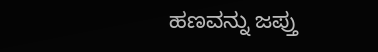ಹಣವನ್ನು ಜಪ್ತು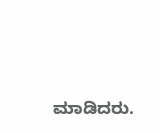ಮಾಡಿದರು.